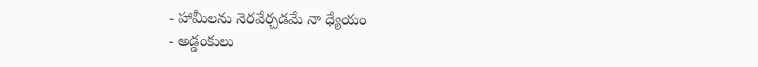- హామీలను నెరవేర్చడమే నా ధ్యేయం
- అడ్డంకులు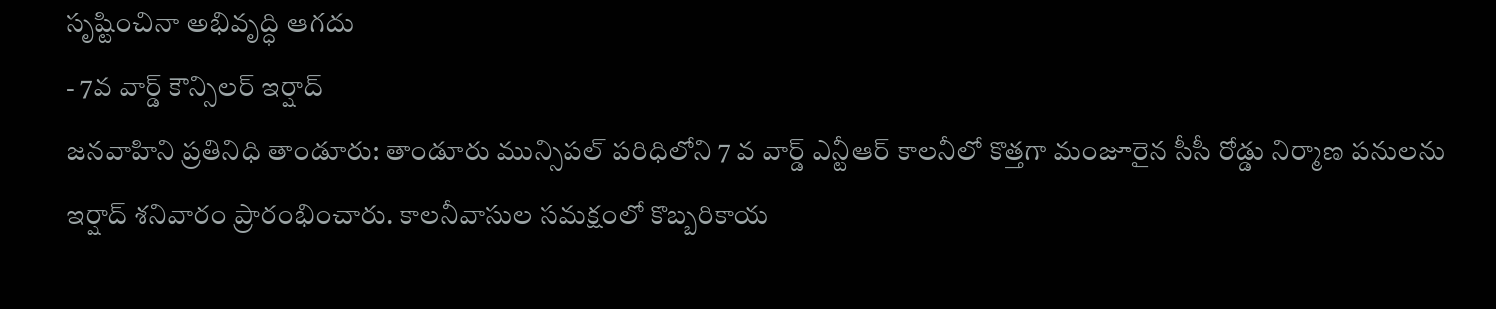సృష్టించినా అభివృద్ధి ఆగదు
- 7వ వార్డ్ కౌన్సిలర్ ఇర్షాద్
జనవాహిని ప్రతినిధి తాండూరు: తాండూరు మున్సిపల్ పరిధిలోని 7 వ వార్డ్ ఎన్టీఆర్ కాలనీలో కొత్తగా మంజూరైన సీసీ రోడ్డు నిర్మాణ పనులను ఇర్షాద్ శనివారం ప్రారంభించారు. కాలనీవాసుల సమక్షంలో కొబ్బరికాయ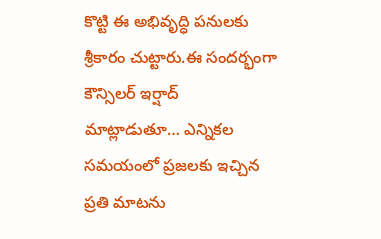కొట్టి ఈ అభివృద్ధి పనులకు శ్రీకారం చుట్టారు.ఈ సందర్భంగా కౌన్సిలర్ ఇర్షాద్ మాట్లాడుతూ… ఎన్నికల సమయంలో ప్రజలకు ఇచ్చిన ప్రతి మాటను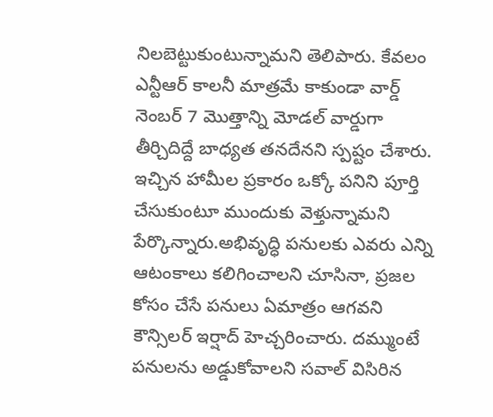నిలబెట్టుకుంటున్నామని తెలిపారు. కేవలం ఎన్టీఆర్ కాలనీ మాత్రమే కాకుండా వార్డ్ నెంబర్ 7 మొత్తాన్ని మోడల్ వార్డుగా తీర్చిదిద్దే బాధ్యత తనదేనని స్పష్టం చేశారు. ఇచ్చిన హామీల ప్రకారం ఒక్కో పనిని పూర్తి చేసుకుంటూ ముందుకు వెళ్తున్నామని పేర్కొన్నారు.అభివృద్ధి పనులకు ఎవరు ఎన్ని ఆటంకాలు కలిగించాలని చూసినా, ప్రజల కోసం చేసే పనులు ఏమాత్రం ఆగవని కౌన్సిలర్ ఇర్షాద్ హెచ్చరించారు. దమ్ముంటే పనులను అడ్డుకోవాలని సవాల్ విసిరిన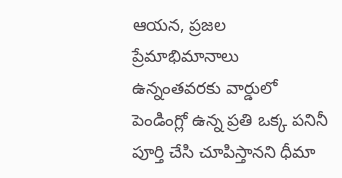ఆయన, ప్రజల ప్రేమాభిమానాలు ఉన్నంతవరకు వార్డులో పెండింగ్లో ఉన్న ప్రతి ఒక్క పనినీ పూర్తి చేసి చూపిస్తానని ధీమా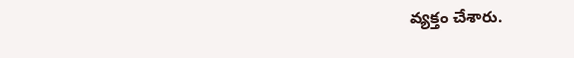వ్యక్తం చేశారు.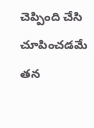చెప్పింది చేసి చూపించడమే తన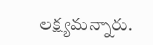లక్ష్యమన్నారు.